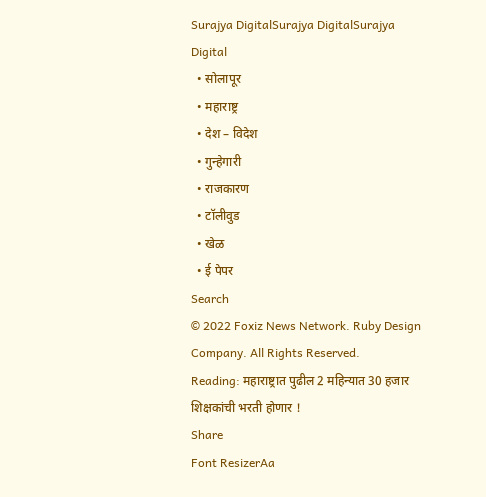Surajya DigitalSurajya DigitalSurajya Digital
  • सोलापूर
  • महाराष्ट्र
  • देश – विदेश
  • गुन्हेगारी
  • राजकारण
  • टॉलीवुड
  • खेळ
  • ई पेपर
Search
© 2022 Foxiz News Network. Ruby Design Company. All Rights Reserved.
Reading: महाराष्ट्रात पुढील 2 महिन्यात 30 हजार शिक्षकांची भरती होणार !
Share
Font ResizerAa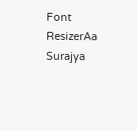Font ResizerAa
Surajya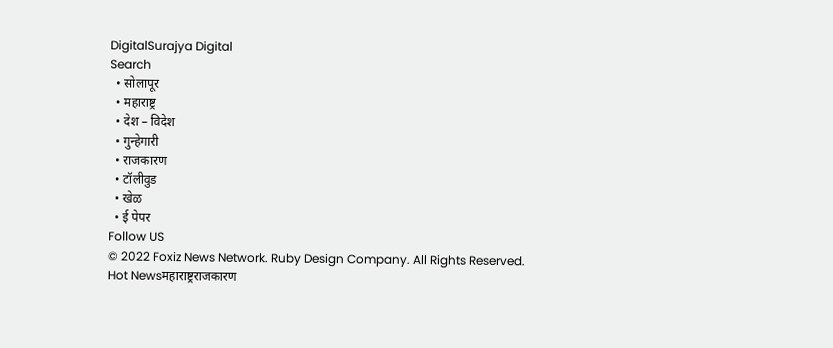DigitalSurajya Digital
Search
  • सोलापूर
  • महाराष्ट्र
  • देश – विदेश
  • गुन्हेगारी
  • राजकारण
  • टॉलीवुड
  • खेळ
  • ई पेपर
Follow US
© 2022 Foxiz News Network. Ruby Design Company. All Rights Reserved.
Hot Newsमहाराष्ट्रराजकारण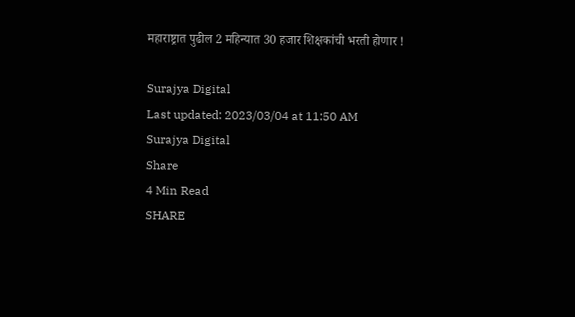महाराष्ट्रात पुढील 2 महिन्यात 30 हजार शिक्षकांची भरती होणार !

Surajya Digital
Last updated: 2023/03/04 at 11:50 AM
Surajya Digital
Share
4 Min Read
SHARE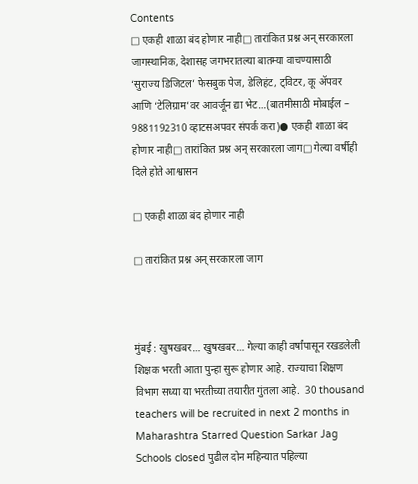Contents
□ एकही शाळा बंद होणार नाही□ तारांकित प्रश्न अन् सरकारला जागस्थानिक, देशासह जगभरातल्या बातम्या वाचण्यासाठी ‘सुराज्य डिजिटल’ फेसबुक पेज, डेलिहंट, ट्विटर, कू ॲपवर आणि ‘टेलिग्राम’वर आवर्जून द्या भेट…(बातमीसाठी मोबाईल – 9881192310 व्हाटसअपवर संपर्क करा)● एकही शाळा बंद होणार नाही□ तारांकित प्रश्न अन् सरकारला जाग□ गेल्या वर्षीही दिले होते आश्वासन

□ एकही शाळा बंद होणार नाही

□ तारांकित प्रश्न अन् सरकारला जाग



मुंबई : खुषखबर… खुषखबर… गेल्या काही वर्षांपासून रखडलेली शिक्षक भरती आता पुन्हा सुरू होणार आहे. राज्याचा शिक्षण विभाग सध्या या भरतीच्या तयारीत गुंतला आहे.  30 thousand teachers will be recruited in next 2 months in Maharashtra Starred Question Sarkar Jag Schools closed पुढील दोन महिन्यात पहिल्या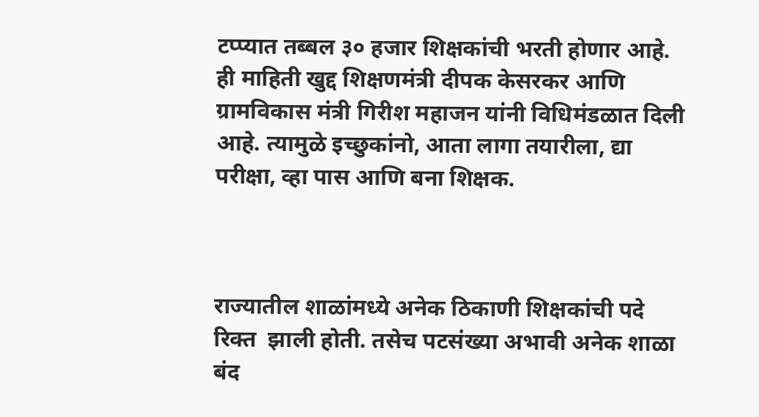टप्प्यात तब्बल ३० हजार शिक्षकांची भरती होणार आहे. ही माहिती खुद्द शिक्षणमंत्री दीपक केसरकर आणि ग्रामविकास मंत्री गिरीश महाजन यांनी विधिमंडळात दिली आहे. त्यामुळे इच्छुकांनो, आता लागा तयारीला, द्या परीक्षा, व्हा पास आणि बना शिक्षक.



राज्यातील शाळांमध्ये अनेक ठिकाणी शिक्षकांची पदे रिक्त  झाली होती. तसेच पटसंख्या अभावी अनेक शाळा बंद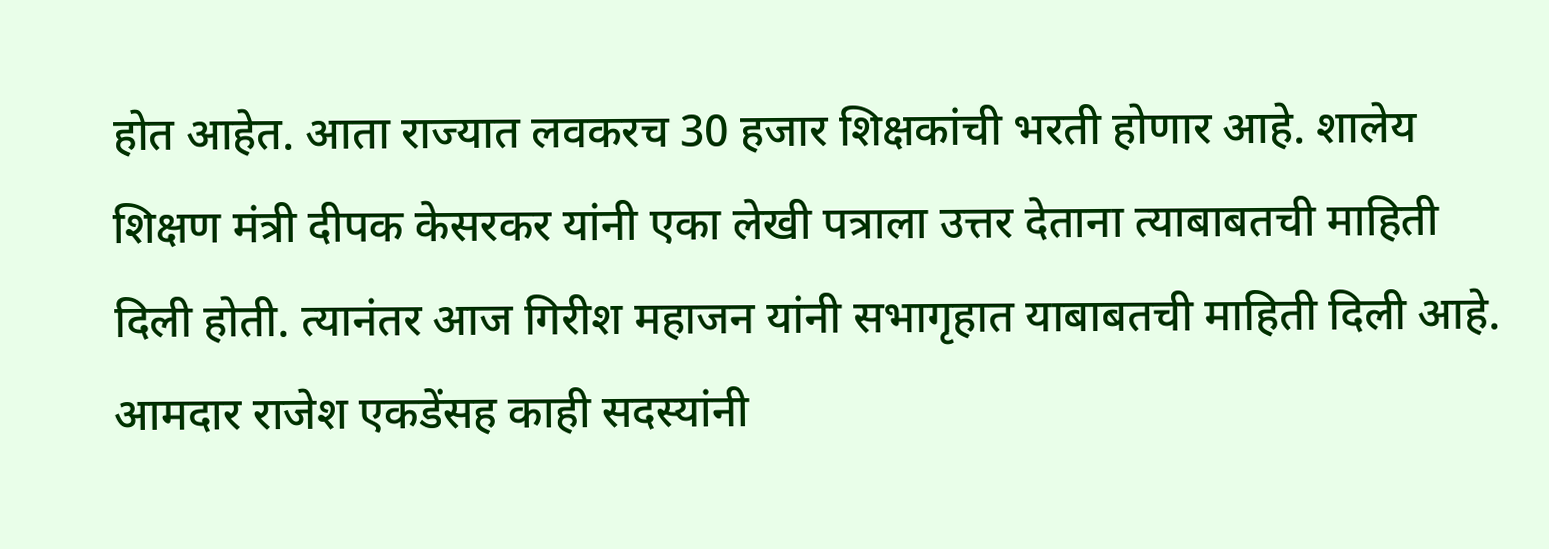होत आहेत. आता राज्यात लवकरच 30 हजार शिक्षकांची भरती होणार आहे. शालेय शिक्षण मंत्री दीपक केसरकर यांनी एका लेखी पत्राला उत्तर देताना त्याबाबतची माहिती दिली होती. त्यानंतर आज गिरीश महाजन यांनी सभागृहात याबाबतची माहिती दिली आहे. आमदार राजेश एकडेंसह काही सदस्यांनी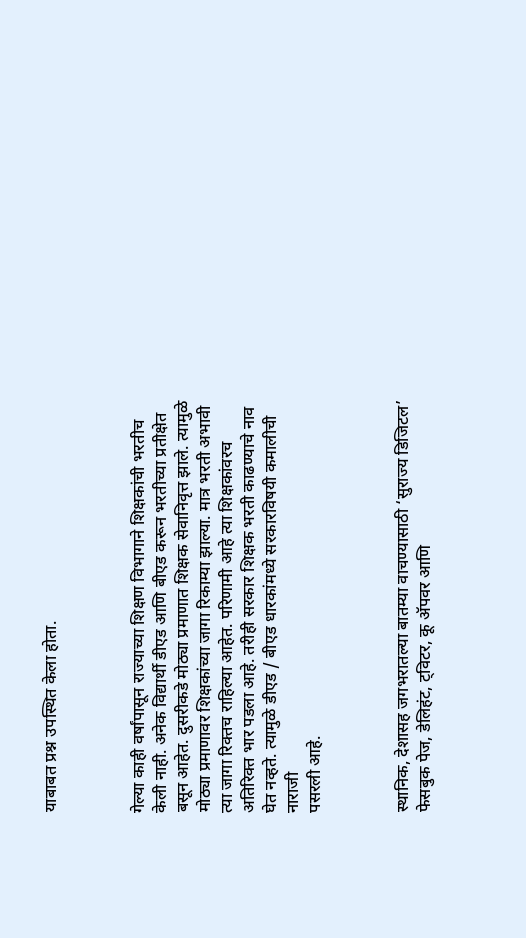याबाबत प्रश्न उपस्थित केला होता.



गेल्या काही वर्षांपासून राज्याच्या शिक्षण विभागाने शिक्षकांची भरतीच केली नाही. अनेक विद्यार्थी डीएड आणि बीएड करून भरतीच्या प्रतीक्षेत बसून आहेत. दुसरीकडे मोठ्या प्रमाणात शिक्षक सेवानिवृत्त झाले. त्यामुळे मोठ्या प्रमाणावर शिक्षकांच्या जागा रिकाम्या झाल्या. मात्र भरती अभावी त्या जागा रिक्तच राहिल्या आहेत. परिणामी आहे त्या शिक्षकांवरच अतिरिक्त भार पडला आहे. तरीही सरकार शिक्षक भरती काढण्याचे नाव घेत नव्हते. त्यामुळे डीएड / बीएड धारकांमध्ये सरकारविषयी कमालीची नाराजी
पसरली आहे.



स्थानिक, देशासह जगभरातल्या बातम्या वाचण्यासाठी ‘सुराज्य डिजिटल’ फेसबुक पेज, डेलिहंट, ट्विटर, कू ॲपवर आणि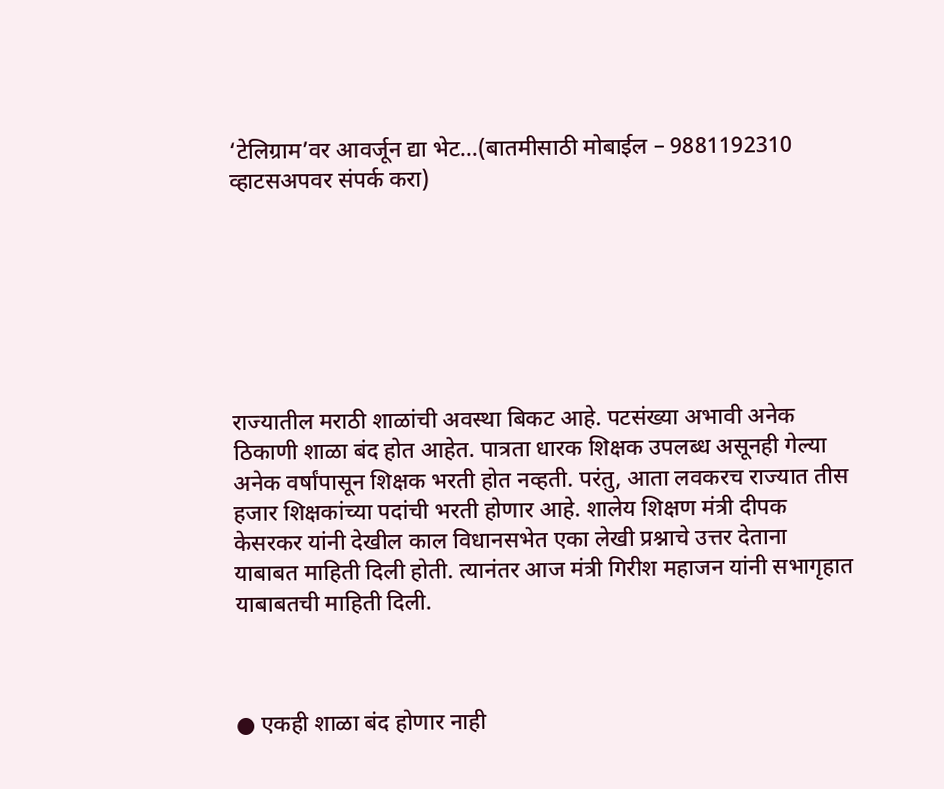‘टेलिग्राम’वर आवर्जून द्या भेट…(बातमीसाठी मोबाईल – 9881192310 व्हाटसअपवर संपर्क करा)







राज्यातील मराठी शाळांची अवस्था बिकट आहे. पटसंख्या अभावी अनेक ठिकाणी शाळा बंद होत आहेत. पात्रता धारक शिक्षक उपलब्ध असूनही गेल्या अनेक वर्षांपासून शिक्षक भरती होत नव्हती. परंतु, आता लवकरच राज्यात तीस हजार शिक्षकांच्या पदांची भरती होणार आहे. शालेय शिक्षण मंत्री दीपक केसरकर यांनी देखील काल विधानसभेत एका लेखी प्रश्नाचे उत्तर देताना याबाबत माहिती दिली होती. त्यानंतर आज मंत्री गिरीश महाजन यांनी सभागृहात याबाबतची माहिती दिली.



● एकही शाळा बंद होणार नाही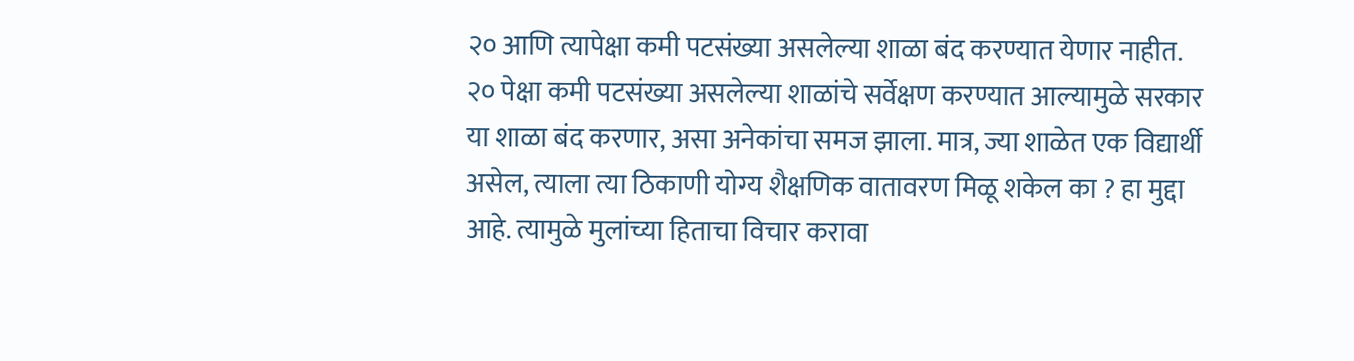२० आणि त्यापेक्षा कमी पटसंख्या असलेल्या शाळा बंद करण्यात येणार नाहीत. २० पेक्षा कमी पटसंख्या असलेल्या शाळांचे सर्वेक्षण करण्यात आल्यामुळे सरकार या शाळा बंद करणार, असा अनेकांचा समज झाला. मात्र, ज्या शाळेत एक विद्यार्थी असेल, त्याला त्या ठिकाणी योग्य शैक्षणिक वातावरण मिळू शकेल का ? हा मुद्दा आहे. त्यामुळे मुलांच्या हिताचा विचार करावा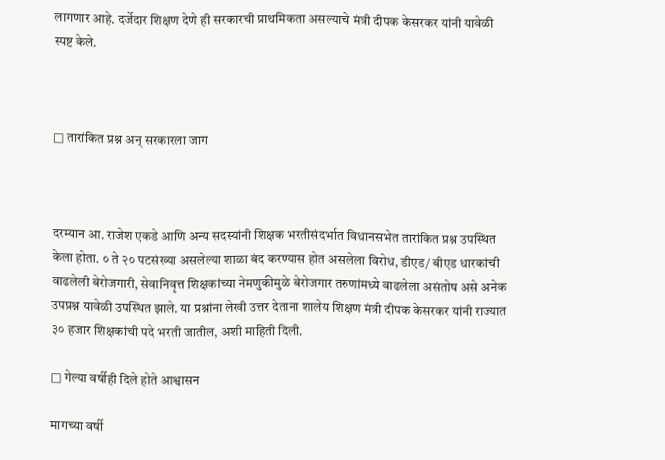लागणार आहे. दर्जेदार शिक्षण देणे ही सरकारची प्राथमिकता असल्याचे मंत्री दीपक केसरकर यांनी यावेळी स्पष्ट केले.



□ तारांकित प्रश्न अन् सरकारला जाग



दरम्यान आ. राजेश एकडे आणि अन्य सदस्यांनी शिक्षक भरतीसंदर्भात विधानसभेत तारांकित प्रश्न उपस्थित केला होता. ० ते २० पटसंख्या असलेल्या शाळा बंद करण्यास होत असलेला विरोध, डीएड/ बीएड धारकांची वाढलेली बेरोजगारी, सेवानिवृत्त शिक्षकांच्या नेमणुकीमुळे बेरोजगार तरुणांमध्ये वाढलेला असंतोष असे अनेक उपप्रश्न यावेळी उपस्थित झाले. या प्रश्नांना लेखी उत्तर देताना शालेय शिक्षण मंत्री दीपक केसरकर यांनी राज्यात ३० हजार शिक्षकांची पदे भरती जातील, अशी माहिती दिली.

□ गेल्या वर्षीही दिले होते आश्वासन

मागच्या वर्षी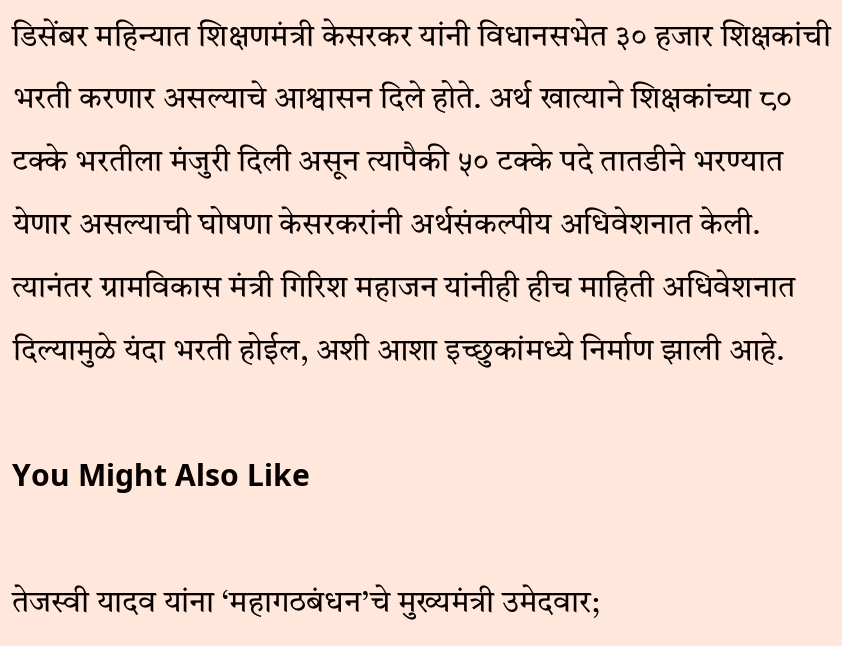डिसेंबर महिन्यात शिक्षणमंत्री केसरकर यांनी विधानसभेत ३० हजार शिक्षकांची भरती करणार असल्याचे आश्वासन दिले होते. अर्थ खात्याने शिक्षकांच्या ८० टक्के भरतीला मंजुरी दिली असून त्यापैकी ५० टक्के पदे तातडीने भरण्यात येणार असल्याची घोषणा केसरकरांनी अर्थसंकल्पीय अधिवेशनात केली. त्यानंतर ग्रामविकास मंत्री गिरिश महाजन यांनीही हीच माहिती अधिवेशनात दिल्यामुळे यंदा भरती होईल, अशी आशा इच्छुकांमध्ये निर्माण झाली आहे.

You Might Also Like

तेजस्वी यादव यांना ‘महागठबंधन’चे मुख्यमंत्री उमेदवार;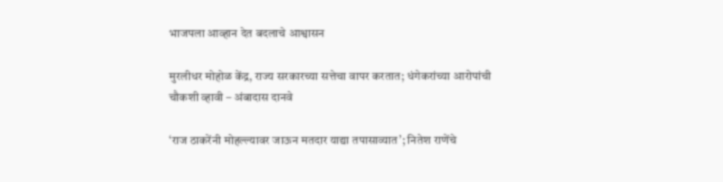भाजपला आव्हान देत बदलाचे आश्वासन

मुरलीधर मोहोळ केंद्र, राज्य सरकारच्या सत्तेचा वापर करतात; धंगेकरांच्या आरोपांची चौकशी व्हावी – अंबादास दानवे

‘राज ठाकरेंनी मोहल्ल्यावर जाऊन मतदार याद्या तपासाव्यात’; नितेश राणेंचे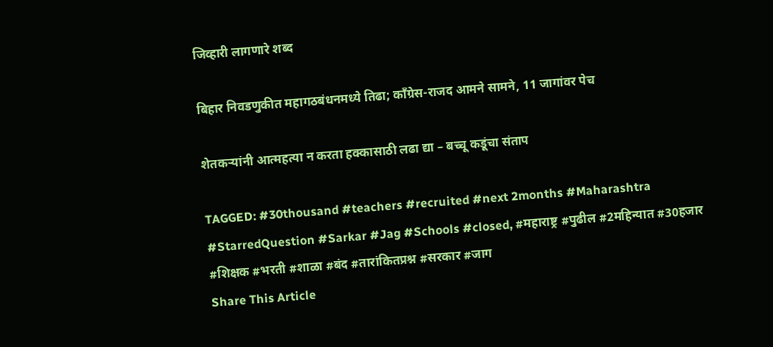जिव्हारी लागणारे शब्द

बिहार निवडणुकीत महागठबंधनमध्ये तिढा; काँग्रेस-राजद आमने सामने, 11 जागांवर पेच

शेतकऱ्यांनी आत्महत्या न करता हक्कासाठी लढा द्या – बच्चू कडूंचा संताप

TAGGED: #30thousand #teachers #recruited #next 2months #Maharashtra #StarredQuestion #Sarkar #Jag #Schools #closed, #महाराष्ट्र #पुढील #2महिन्यात #30हजार #शिक्षक #भरती #शाळा #बंद #तारांकितप्रश्न #सरकार #जाग
Share This Article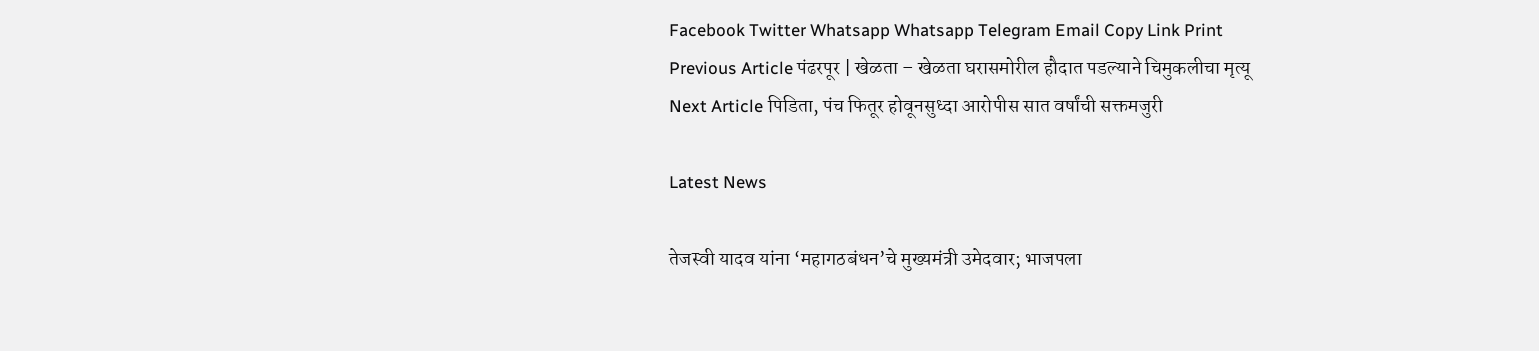Facebook Twitter Whatsapp Whatsapp Telegram Email Copy Link Print
Previous Article पंढरपूर | खेळता – खेळता घरासमोरील हौदात पडल्याने चिमुकलीचा मृत्यू
Next Article पिडिता, पंच फितूर होवूनसुध्दा आरोपीस सात वर्षांची सक्तमजुरी

Latest News

तेजस्वी यादव यांना ‘महागठबंधन’चे मुख्यमंत्री उमेदवार; भाजपला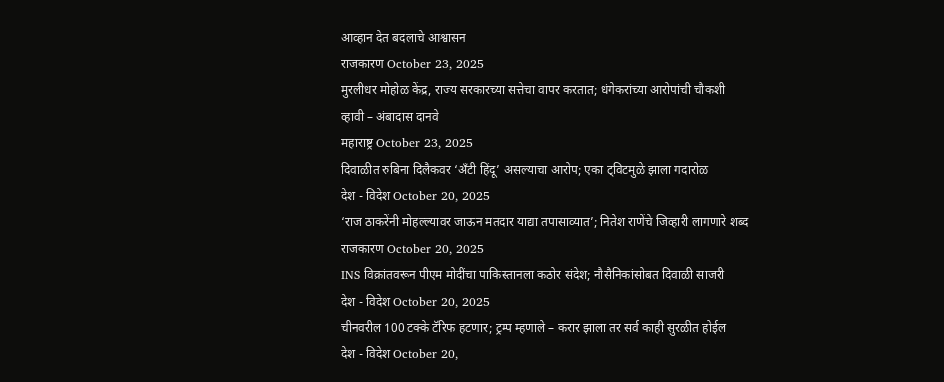आव्हान देत बदलाचे आश्वासन
राजकारण October 23, 2025
मुरलीधर मोहोळ केंद्र, राज्य सरकारच्या सत्तेचा वापर करतात; धंगेकरांच्या आरोपांची चौकशी व्हावी – अंबादास दानवे
महाराष्ट्र October 23, 2025
दिवाळीत रुबिना दिलैकवर ‘अँटी हिंदू’ असल्याचा आरोप; एका ट्विटमुळे झाला गदारोळ
देश - विदेश October 20, 2025
‘राज ठाकरेंनी मोहल्ल्यावर जाऊन मतदार याद्या तपासाव्यात’; नितेश राणेंचे जिव्हारी लागणारे शब्द
राजकारण October 20, 2025
INS विक्रांतवरून पीएम मोदींचा पाकिस्तानला कठोर संदेश; नौसैनिकांसोबत दिवाळी साजरी
देश - विदेश October 20, 2025
चीनवरील 100 टक्के टॅरिफ हटणार; ट्रम्प म्हणाले – करार झाला तर सर्व काही सुरळीत होईल
देश - विदेश October 20,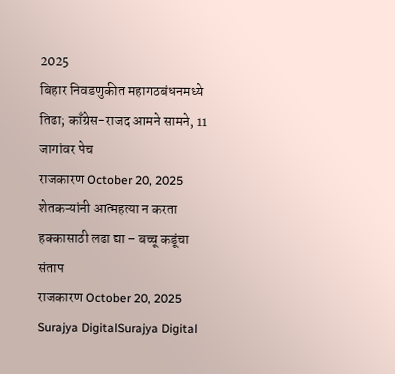2025
बिहार निवडणुकीत महागठबंधनमध्ये तिढा; काँग्रेस-राजद आमने सामने, 11 जागांवर पेच
राजकारण October 20, 2025
शेतकऱ्यांनी आत्महत्या न करता हक्कासाठी लढा द्या – बच्चू कडूंचा संताप
राजकारण October 20, 2025
Surajya DigitalSurajya Digital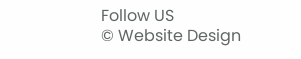Follow US
© Website Design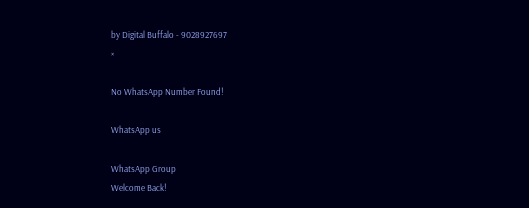by Digital Buffalo - 9028927697
×

No WhatsApp Number Found!

WhatsApp us

WhatsApp Group
Welcome Back!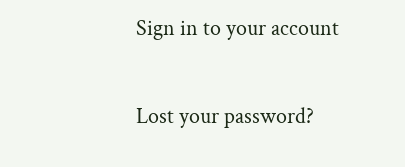Sign in to your account

Lost your password?